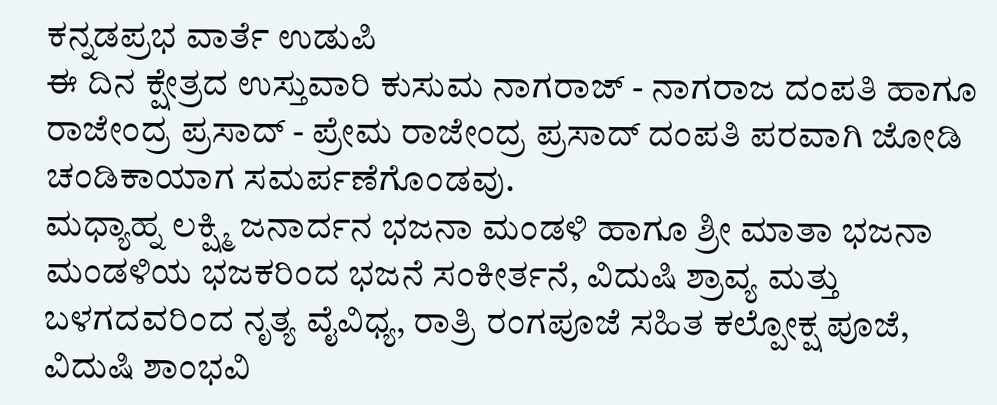ಕನ್ನಡಪ್ರಭ ವಾರ್ತೆ ಉಡುಪಿ
ಈ ದಿನ ಕ್ಷೇತ್ರದ ಉಸ್ತುವಾರಿ ಕುಸುಮ ನಾಗರಾಜ್ - ನಾಗರಾಜ ದಂಪತಿ ಹಾಗೂ ರಾಜೇಂದ್ರ ಪ್ರಸಾದ್ - ಪ್ರೇಮ ರಾಜೇಂದ್ರ ಪ್ರಸಾದ್ ದಂಪತಿ ಪರವಾಗಿ ಜೋಡಿ ಚಂಡಿಕಾಯಾಗ ಸಮರ್ಪಣೆಗೊಂಡವು.
ಮಧ್ಯಾಹ್ನ ಲಕ್ಷ್ಮಿ ಜನಾರ್ದನ ಭಜನಾ ಮಂಡಳಿ ಹಾಗೂ ಶ್ರೀ ಮಾತಾ ಭಜನಾ ಮಂಡಳಿಯ ಭಜಕರಿಂದ ಭಜನೆ ಸಂಕೀರ್ತನೆ, ವಿದುಷಿ ಶ್ರಾವ್ಯ ಮತ್ತು ಬಳಗದವರಿಂದ ನೃತ್ಯ ವೈವಿಧ್ಯ, ರಾತ್ರಿ ರಂಗಪೂಜೆ ಸಹಿತ ಕಲ್ಪೋಕ್ಷ ಪೂಜೆ, ವಿದುಷಿ ಶಾಂಭವಿ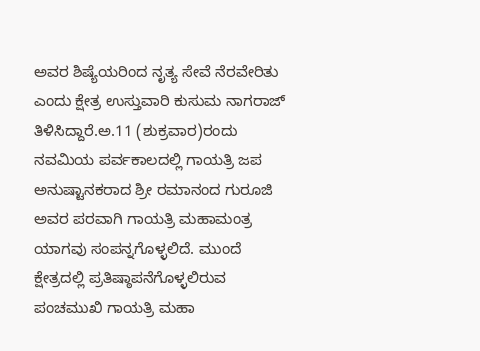ಅವರ ಶಿಷ್ಯೆಯರಿಂದ ನೃತ್ಯ ಸೇವೆ ನೆರವೇರಿತು ಎಂದು ಕ್ಷೇತ್ರ ಉಸ್ತುವಾರಿ ಕುಸುಮ ನಾಗರಾಜ್ ತಿಳಿಸಿದ್ದಾರೆ.ಅ.11 (ಶುಕ್ರವಾರ)ರಂದು ನವಮಿಯ ಪರ್ವಕಾಲದಲ್ಲಿ ಗಾಯತ್ರಿ ಜಪ ಅನುಷ್ಟಾನಕರಾದ ಶ್ರೀ ರಮಾನಂದ ಗುರೂಜಿ ಅವರ ಪರವಾಗಿ ಗಾಯತ್ರಿ ಮಹಾಮಂತ್ರ ಯಾಗವು ಸಂಪನ್ನಗೊಳ್ಳಲಿದೆ. ಮುಂದೆ ಕ್ಷೇತ್ರದಲ್ಲಿ ಪ್ರತಿಷ್ಠಾಪನೆಗೊಳ್ಳಲಿರುವ ಪಂಚಮುಖಿ ಗಾಯತ್ರಿ ಮಹಾ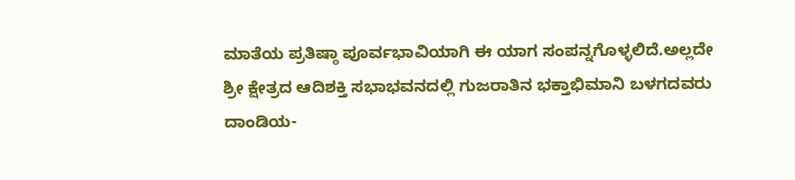ಮಾತೆಯ ಪ್ರತಿಷ್ಠಾ ಪೂರ್ವಭಾವಿಯಾಗಿ ಈ ಯಾಗ ಸಂಪನ್ನಗೊಳ್ಳಲಿದೆ.ಅಲ್ಲದೇ ಶ್ರೀ ಕ್ಷೇತ್ರದ ಆದಿಶಕ್ತಿ ಸಭಾಭವನದಲ್ಲಿ ಗುಜರಾತಿನ ಭಕ್ತಾಭಿಮಾನಿ ಬಳಗದವರು ದಾಂಡಿಯ-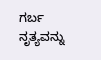ಗರ್ಬ ನೃತ್ಯವನ್ನು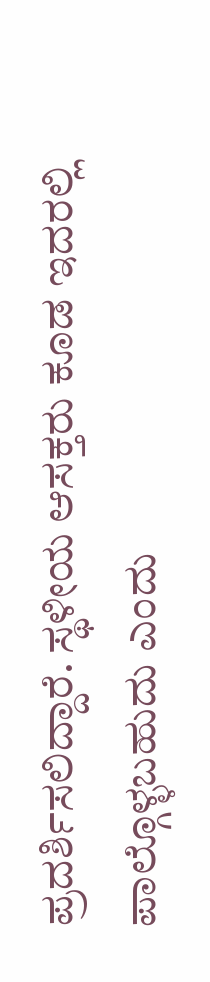ಪ್ರದರ್ಶಿಸಲಿದ್ದಾರೆ. ಸ್ಥಳೀಯ ಆಸಕ್ತರು ಕೂಡ ಇದರಲ್ಲಿ ಪಾಲ್ಗೊಳ್ಳಬಹುದು ಎಂದು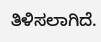ತಿಳಿಸಲಾಗಿದೆ.